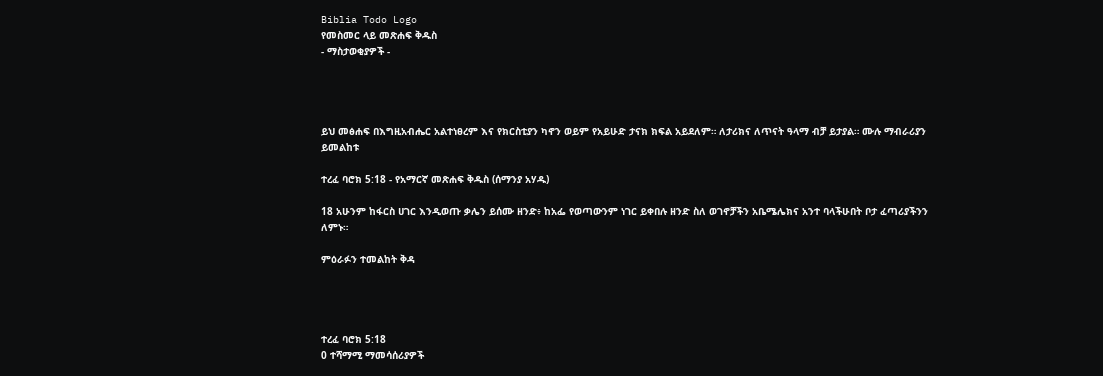Biblia Todo Logo
የመስመር ላይ መጽሐፍ ቅዱስ
- ማስታወቂያዎች -




ይህ መፅሐፍ በእግዚአብሔር አልተነፀረም እና የክርስቲያን ካኖን ወይም የአይሁድ ታናክ ክፍል አይደለም። ለታሪክና ለጥናት ዓላማ ብቻ ይታያል። ሙሉ ማብራሪያን ይመልከቱ

ተረፈ ባሮክ 5:18 - የአማርኛ መጽሐፍ ቅዱስ (ሰማንያ አሃዱ)

18 አሁንም ከፋርስ ሀገር እንዲወጡ ቃሌን ይሰሙ ዘንድ፥ ከአፌ የወጣውንም ነገር ይቀበሉ ዘንድ ስለ ወገኖቻችን አቤሜሌክና አንተ ባላችሁበት ቦታ ፈጣሪያችንን ለምኑ።

ምዕራፉን ተመልከት ቅዳ




ተረፈ ባሮክ 5:18
0 ተሻማሚ ማመሳሰሪያዎች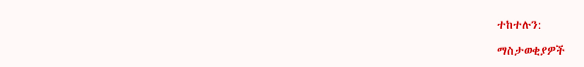ተከተሉን:

ማስታወቂያዎች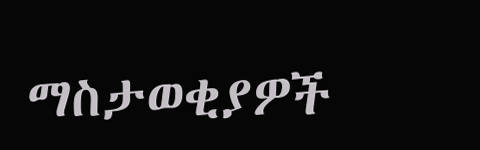ማስታወቂያዎች